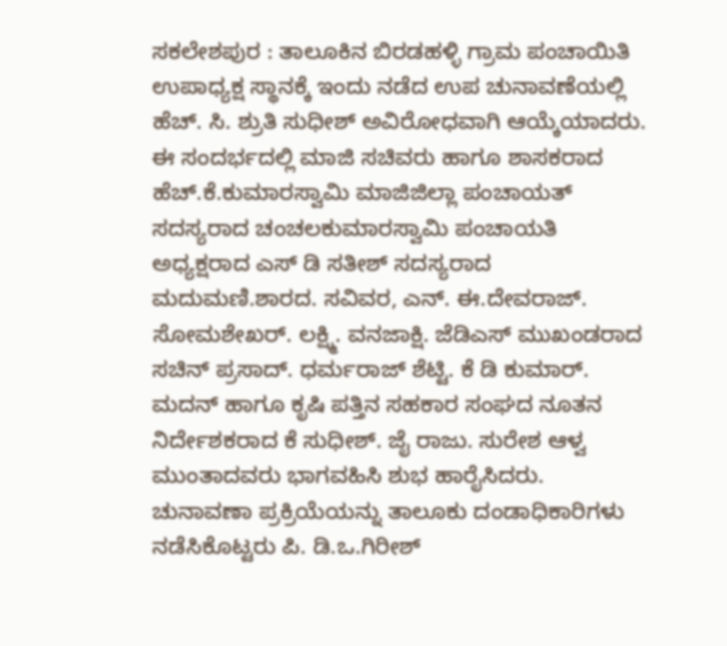ಸಕಲೇಶಪುರ : ತಾಲೂಕಿನ ಬಿರಡಹಳ್ಳಿ ಗ್ರಾಮ ಪಂಚಾಯಿತಿ ಉಪಾಧ್ಯಕ್ಷ ಸ್ಥಾನಕ್ಕೆ ಇಂದು ನಡೆದ ಉಪ ಚುನಾವಣೆಯಲ್ಲಿ ಹೆಚ್. ಸಿ. ಶ್ರುತಿ ಸುಧೀಶ್ ಅವಿರೋಧವಾಗಿ ಆಯ್ಕೆಯಾದರು.
ಈ ಸಂದರ್ಭದಲ್ಲಿ ಮಾಜಿ ಸಚಿವರು ಹಾಗೂ ಶಾಸಕರಾದ ಹೆಚ್.ಕೆ.ಕುಮಾರಸ್ವಾಮಿ ಮಾಜಿಜಿಲ್ಲಾ ಪಂಚಾಯತ್ ಸದಸ್ಯರಾದ ಚಂಚಲಕುಮಾರಸ್ವಾಮಿ ಪಂಚಾಯತಿ ಅಧ್ಯಕ್ಷರಾದ ಎಸ್ ಡಿ ಸತೀಶ್ ಸದಸ್ಯರಾದ ಮದುಮಣಿ.ಶಾರದ. ಸವಿವರ, ಎನ್. ಈ.ದೇವರಾಜ್. ಸೋಮಶೇಖರ್. ಲಕ್ಷ್ಮಿ. ವನಜಾಕ್ಷಿ. ಜೆಡಿಎಸ್ ಮುಖಂಡರಾದ ಸಚಿನ್ ಪ್ರಸಾದ್. ಧರ್ಮರಾಜ್ ಶೆಟ್ಟಿ. ಕೆ ಡಿ ಕುಮಾರ್. ಮದನ್ ಹಾಗೂ ಕೃಷಿ ಪತ್ತಿನ ಸಹಕಾರ ಸಂಘದ ನೂತನ ನಿರ್ದೇಶಕರಾದ ಕೆ ಸುಧೀಶ್. ಜೈ ರಾಜು. ಸುರೇಶ ಆಳ್ವ ಮುಂತಾದವರು ಭಾಗವಹಿಸಿ ಶುಭ ಹಾರೈಸಿದರು.
ಚುನಾವಣಾ ಪ್ರಕ್ರಿಯೆಯನ್ನು ತಾಲೂಕು ದಂಡಾಧಿಕಾರಿಗಳು ನಡೆಸಿಕೊಟ್ಟರು ಪಿ. ಡಿ.ಒ.ಗಿರೀಶ್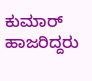ಕುಮಾರ್ ಹಾಜರಿದ್ದರು